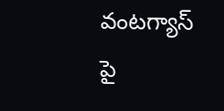వంటగ్యాస్ పై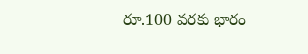రూ.100 వరకు భారం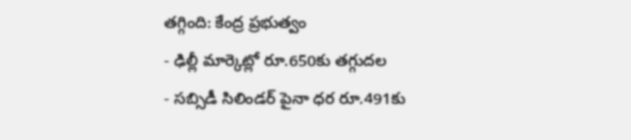తగ్గింది: కేంద్ర ప్రభుత్వం
- ఢిల్లీ మార్కెట్లో రూ.650కు తగ్గుదల
- సబ్సిడీ సిలిండర్ పైనా ధర రూ.491కు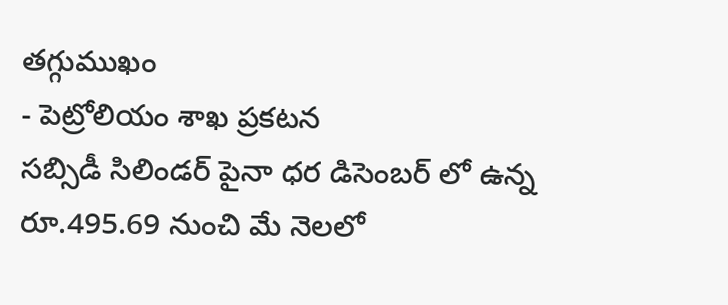తగ్గుముఖం
- పెట్రోలియం శాఖ ప్రకటన
సబ్సిడీ సిలిండర్ పైనా ధర డిసెంబర్ లో ఉన్న రూ.495.69 నుంచి మే నెలలో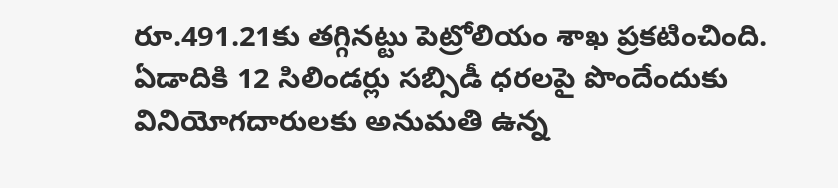రూ.491.21కు తగ్గినట్టు పెట్రోలియం శాఖ ప్రకటించింది. ఏడాదికి 12 సిలిండర్లు సబ్సిడీ ధరలపై పొందేందుకు వినియోగదారులకు అనుమతి ఉన్న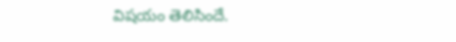విషయం తెలిసిందే.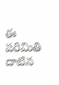ఈ పరిమితి దాటిన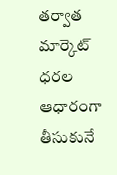తర్వాత మార్కెట్ ధరల ఆధారంగా తీసుకునే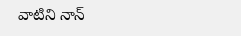వాటిని నాన్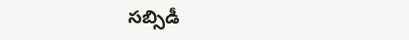సబ్సిడీ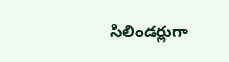సిలిండర్లుగా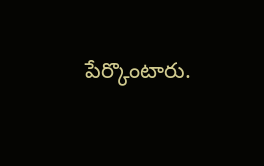పేర్కొంటారు.